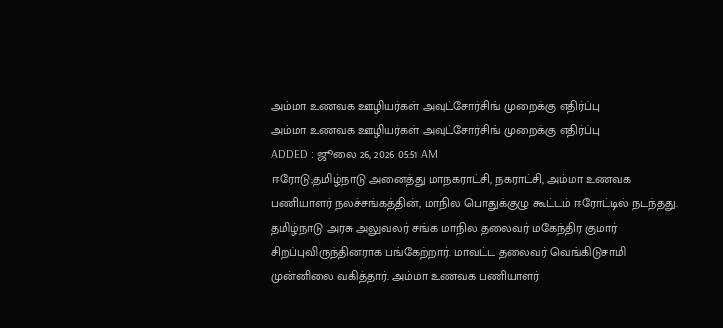அம்மா உணவக ஊழியர்கள் அவுட்சோர்சிங் முறைக்கு எதிர்ப்பு
அம்மா உணவக ஊழியர்கள் அவுட்சோர்சிங் முறைக்கு எதிர்ப்பு
ADDED : ஜூலை 26, 2026 05:51 AM
ஈரோடு;தமிழ்நாடு அனைத்து மாநகராட்சி, நகராட்சி, அம்மா உணவக பணியாளர் நலச்சங்கத்தின், மாநில பொதுக்குழு கூட்டம் ஈரோட்டில் நடந்தது.
தமிழ்நாடு அரசு அலுவலர் சங்க மாநில தலைவர் மகேந்திர குமார் சிறப்புவிருந்தினராக பங்கேற்றார். மாவட்ட தலைவர் வெங்கிடுசாமி முன்னிலை வகித்தார். அம்மா உணவக பணியாளர்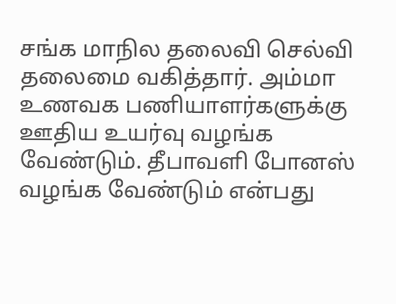சங்க மாநில தலைவி செல்வி தலைமை வகித்தார். அம்மா உணவக பணியாளர்களுக்கு ஊதிய உயர்வு வழங்க வேண்டும். தீபாவளி போனஸ் வழங்க வேண்டும் என்பது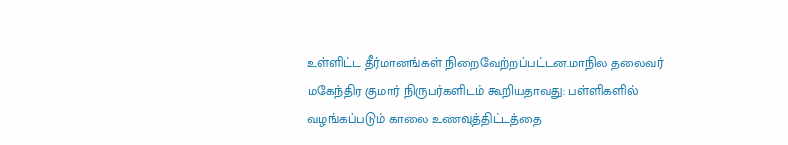உள்ளிட்ட தீர்மானங்கள் நிறைவேற்றப்பட்டன.மாநில தலைவர் மகேந்திர குமார் நிருபர்களிடம் கூறியதாவது: பள்ளிகளில் வழங்கப்படும் காலை உணவுத்திட்டத்தை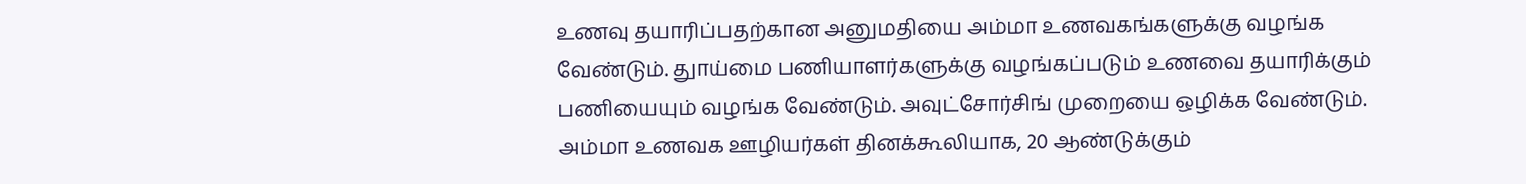உணவு தயாரிப்பதற்கான அனுமதியை அம்மா உணவகங்களுக்கு வழங்க வேண்டும். துாய்மை பணியாளர்களுக்கு வழங்கப்படும் உணவை தயாரிக்கும் பணியையும் வழங்க வேண்டும். அவுட்சோர்சிங் முறையை ஒழிக்க வேண்டும். அம்மா உணவக ஊழியர்கள் தினக்கூலியாக, 20 ஆண்டுக்கும்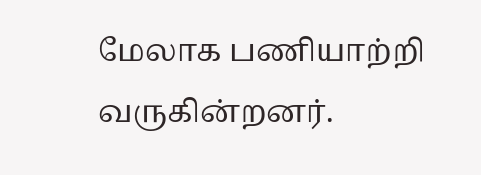மேலாக பணியாற்றி வருகின்றனர்.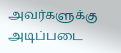அவர்களுக்கு அடிப்படை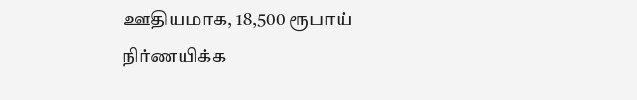ஊதியமாக, 18,500 ரூபாய் நிர்ணயிக்க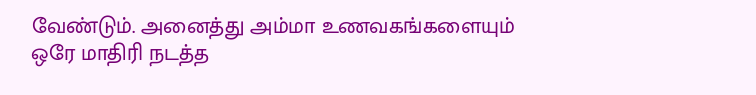வேண்டும். அனைத்து அம்மா உணவகங்களையும் ஒரே மாதிரி நடத்த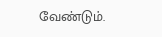வேண்டும்.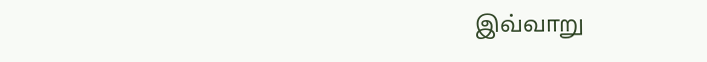இவ்வாறு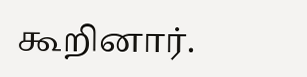கூறினார்.